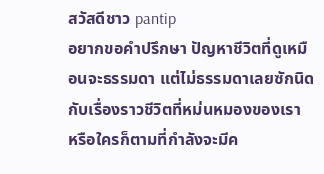สวัสดีชาว pantip
อยากขอคำปรึกษา ปัญหาชีวิตที่ดูเหมือนจะธรรมดา แต่ไม่ธรรมดาเลยซักนิด กับเรื่องราวชีวิตที่หม่นหมองของเรา
หรือใครก็ตามที่กำลังจะมีค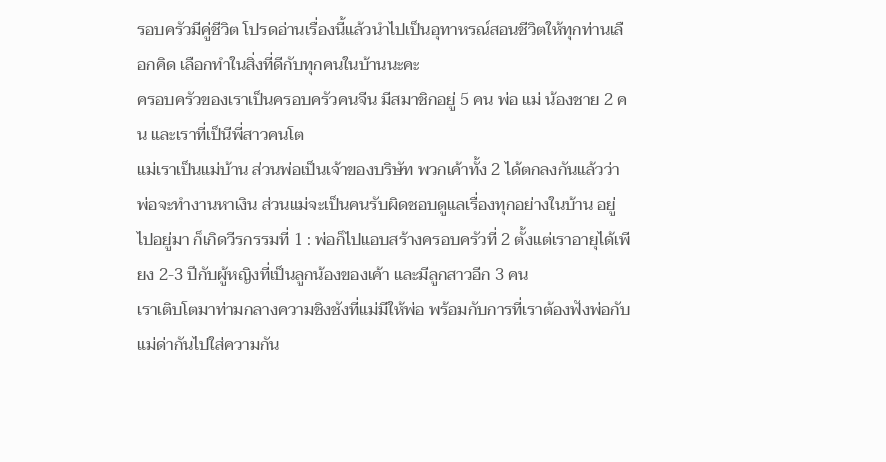รอบครัวมีคู่ชีวิต โปรดอ่านเรื่องนี้แล้วนำไปเป็นอุทาหรณ์สอนชีวิตให้ทุกท่านเลือกคิด เลือกทำในสิ่งที่ดีกับทุกคนในบ้านนะคะ
ครอบครัวของเราเป็นครอบครัวคนจีน มีสมาชิกอยู่ 5 คน พ่อ แม่ น้องชาย 2 คน และเราที่เป็นีพี่สาวคนโต
แม่เราเป็นแม่บ้าน ส่วนพ่อเป็นเจ้าของบริษัท พวกเค้าทั้ง 2 ได้ตกลงกันแล้วว่า พ่อจะทำงานหาเงิน ส่วนแม่จะเป็นคนรับผิดชอบดูแลเรื่องทุกอย่างในบ้าน อยู่ไปอยู่มา ก็เกิดวีรกรรมที่ 1 : พ่อก็ไปแอบสร้างครอบครัวที่ 2 ตั้งแต่เราอายุได้เพียง 2-3 ปีกับผู้หญิงที่เป็นลูกน้องของเค้า และมีลูกสาวอีก 3 คน
เราเติบโตมาท่ามกลางความชิงชังที่แม่มีให้พ่อ พร้อมกับการที่เราต้องฟังพ่อกับแม่ด่ากันไปใส่ความกัน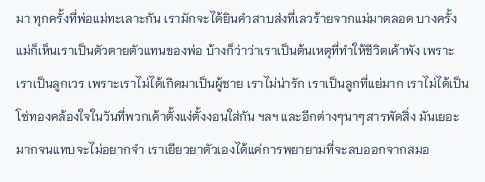มา ทุกครั้งที่พ่อแม่ทะเลาะกัน เรามักจะได้ยินคำสาบส่งที่เลวร้ายจากแม่มาตลอด บางครั้งแม่ก็เห็นเราเป็นตัวตายตัวแทนของพ่อ บ้างก็ว่าว่าเราเป็นต้นเหตุที่ทำให้ชีวิตเค้าพัง เพราะเราเป็นลูกเวร เพราะเราไม่ได้เกิดมาเป็นผู้ชาย เราไม่น่ารัก เราเป็นลูกที่แย่มาก เราไม่ได้เป็นโซ่ทองคล้องใจในวันที่พวกเค้าตั้งแง่ตั้งงอนใส่กัน ฯลฯ และอีกต่างๆนาๆสารพัดสิ่ง มันเยอะมากจนแทบจะไม่อยากจำ เราเยียวยาตัวเองได้แค่การพยายามที่จะลบออกจากสมอ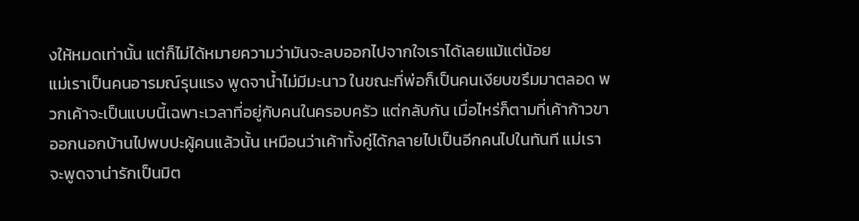งให้หมดเท่านั้น แต่ก็ไม่ได้หมายความว่ามันจะลบออกไปจากใจเราได้เลยแม้แต่น้อย
แม่เราเป็นคนอารมณ์รุนแรง พูดจาน้ำไม่มีมะนาว ในขณะที่พ่อก็เป็นคนเงียบขรึมมาตลอด พวกเค้าจะเป็นแบบนี้เฉพาะเวลาที่อยู่กับคนในครอบครัว แต่กลับกัน เมื่อไหร่ก็ตามที่เค้าก้าวขาออกนอกบ้านไปพบปะผู้คนแล้วนั้น เหมือนว่าเค้าทั้งคู่ได้กลายไปเป็นอีกคนไปในทันที แม่เราจะพูดจาน่ารักเป็นมิต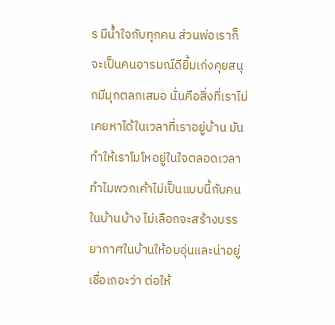ร มีน้ำใจกับทุกคน ส่วนพ่อเราก็จะเป็นคนอารมณ์ดียิ้มเก่งคุยสนุกมีมุกตลกเสมอ นั่นคือสิ่งที่เราไม่เคยหาได้ในเวลาที่เราอยู่บ้าน มันทำให้เราโมโหอยู่ในใจตลอดเวลา ทำไมพวกเค้าไม่เป็นแบบนี้กับคนในบ้านบ้าง ไม่เลือกจะสร้างบรรยากาศในบ้านให้อบอุ่นและน่าอยู่ เชื่อเถอะว่า ต่อให้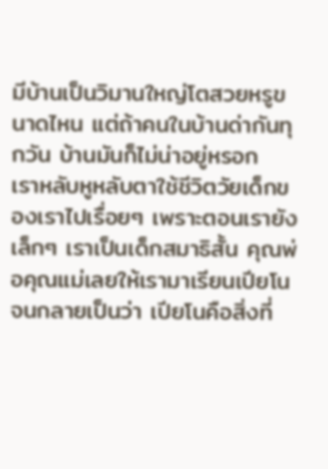มีบ้านเป็นวิมานใหญ่โตสวยหรูขนาดไหน แต่ถ้าคนในบ้านด่ากันทุกวัน บ้านมันก็ไม่น่าอยู่หรอก
เราหลับหูหลับตาใช้ชีวิตวัยเด็กของเราไปเรื่อยๆ เพราะตอนเรายังเล็กๆ เราเป็นเด็กสมาธิสั้น คุณพ่อคุณแม่เลยให้เรามาเรียนเปียโน จนกลายเป็นว่า เปียโนคือสิ่งที่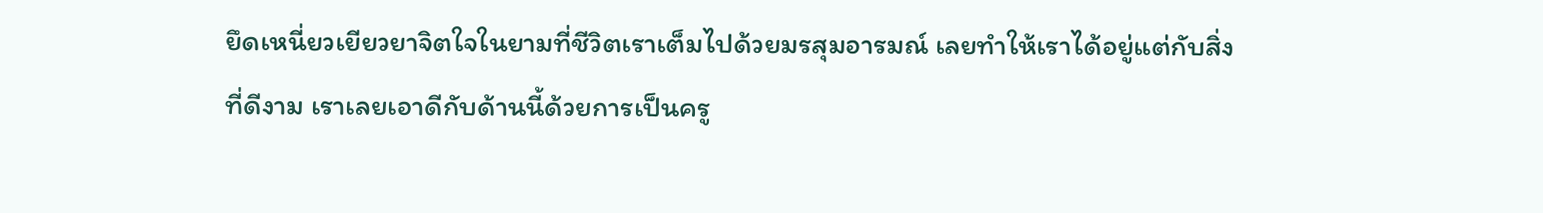ยึดเหนี่ยวเยียวยาจิตใจในยามที่ชีวิตเราเต็มไปด้วยมรสุมอารมณ์ เลยทำให้เราได้อยู่แต่กับสิ่งที่ดีงาม เราเลยเอาดีกับด้านนี้ด้วยการเป็นครู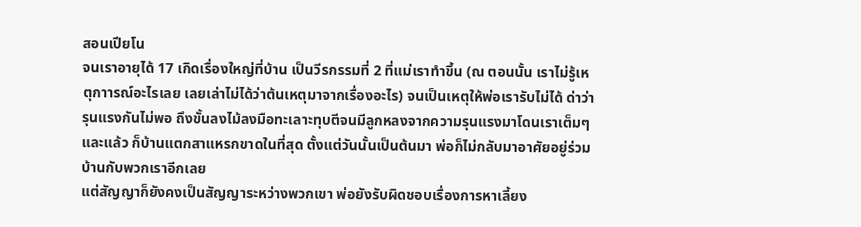สอนเปียโน
จนเราอายุได้ 17 เกิดเรื่องใหญ่ที่บ้าน เป็นวีรกรรมที่ 2 ที่แม่เราทำขึ้น (ณ ตอนนั้น เราไม่รู้เหตุกาารณ์อะไรเลย เลยเล่าไม่ได้ว่าต้นเหตุมาจากเรื่องอะไร) จนเป็นเหตุให้พ่อเรารับไม่ได้ ด่าว่ารุนแรงกันไม่พอ ถึงขั้นลงไม้ลงมือทะเลาะทุบตีจนมีลูกหลงจากความรุนแรงมาโดนเราเต็มๆ และแล้ว ก็บ้านแตกสาแหรกขาดในที่สุด ตั้งแต่วันนั้นเป็นต้นมา พ่อก็ไม่กลับมาอาศัยอยู่ร่วมบ้านกับพวกเราอีกเลย
แต่สัญญาก็ยังคงเป็นสัญญาระหว่างพวกเขา พ่อยังรับผิดชอบเรื่องการหาเลี้ยง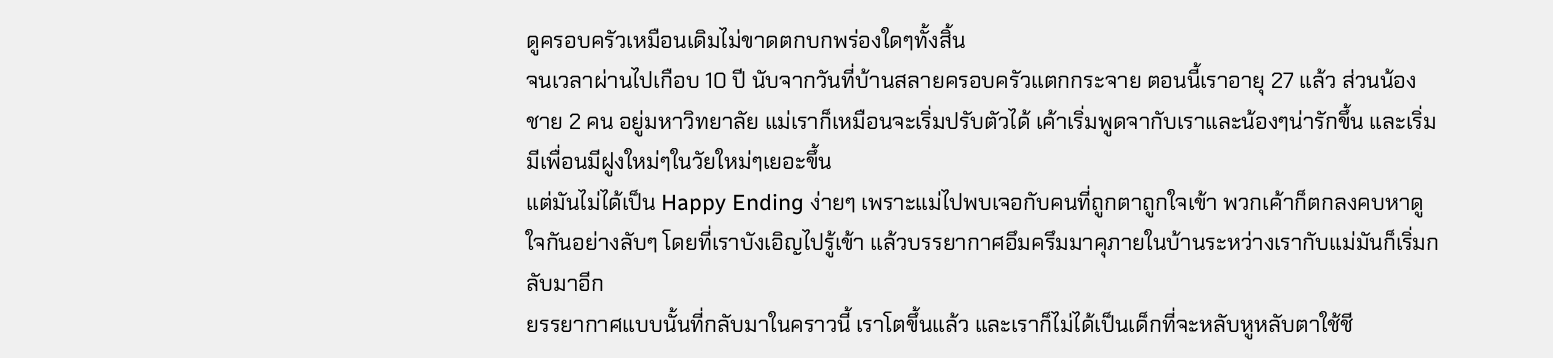ดูครอบครัวเหมือนเดิมไม่ขาดตกบกพร่องใดๆทั้งสิ้น
จนเวลาผ่านไปเกือบ 10 ปี นับจากวันที่บ้านสลายครอบครัวแตกกระจาย ตอนนี้เราอายุ 27 แล้ว ส่วนน้องชาย 2 คน อยู่มหาวิทยาลัย แม่เราก็เหมือนจะเริ่มปรับตัวได้ เค้าเริ่มพูดจากับเราและน้องๆน่ารักขึ้น และเริ่มมีเพื่อนมีฝูงใหม่ๆในวัยใหม่ๆเยอะขึ้น
แต่มันไม่ได้เป็น Happy Ending ง่ายๆ เพราะแม่ไปพบเจอกับคนที่ถูกตาถูกใจเข้า พวกเค้าก็ตกลงคบหาดูใจกันอย่างลับๆ โดยที่เราบังเอิญไปรู้เข้า แล้วบรรยากาศอึมครึมมาคุภายในบ้านระหว่างเรากับแม่มันก็เริ่มกลับมาอีก
ยรรยากาศแบบนั้นที่กลับมาในคราวนี้ เราโตขึ้นแล้ว และเราก็ไม่ได้เป็นเด็กที่จะหลับหูหลับตาใช้ชี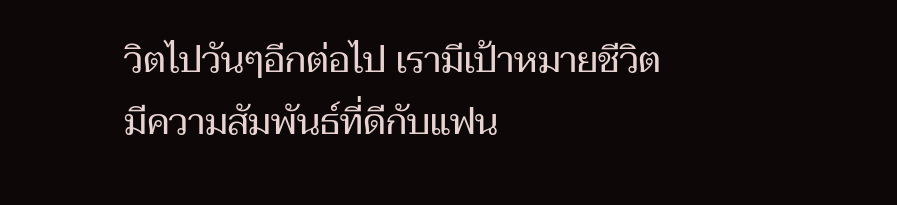วิตไปวันๆอีกต่อไป เรามีเป้าหมายชีวิต มีความสัมพันธ์ที่ดีกับแฟน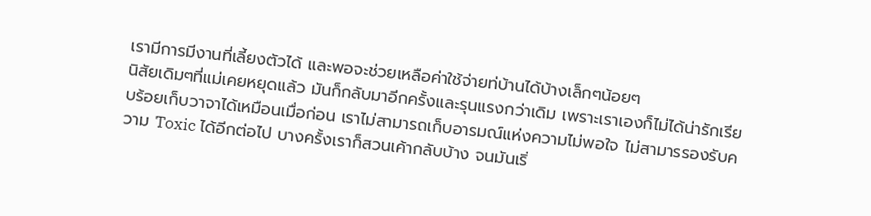เรามีการมีงานที่เลี้ยงตัวได้ และพอจะช่วยเหลือค่าใช้จ่ายท่บ้านได้บ้างเล็กๆน้อยๆ
นิสัยเดิมๆที่แม่เคยหยุดแล้ว มันก็กลับมาอีกครั้งและรุนแรงกว่าเดิม เพราะเราเองก็ไม่ได้น่ารักเรียบร้อยเก็บวาจาได้เหมือนเมื่อก่อน เราไม่สามารถเก็บอารมณ์แห่งความไม่พอใจ ไม่สามารรองรับความ Toxic ได้อีกต่อไป บางครั้งเราก็สวนเค้ากลับบ้าง จนมันเริ่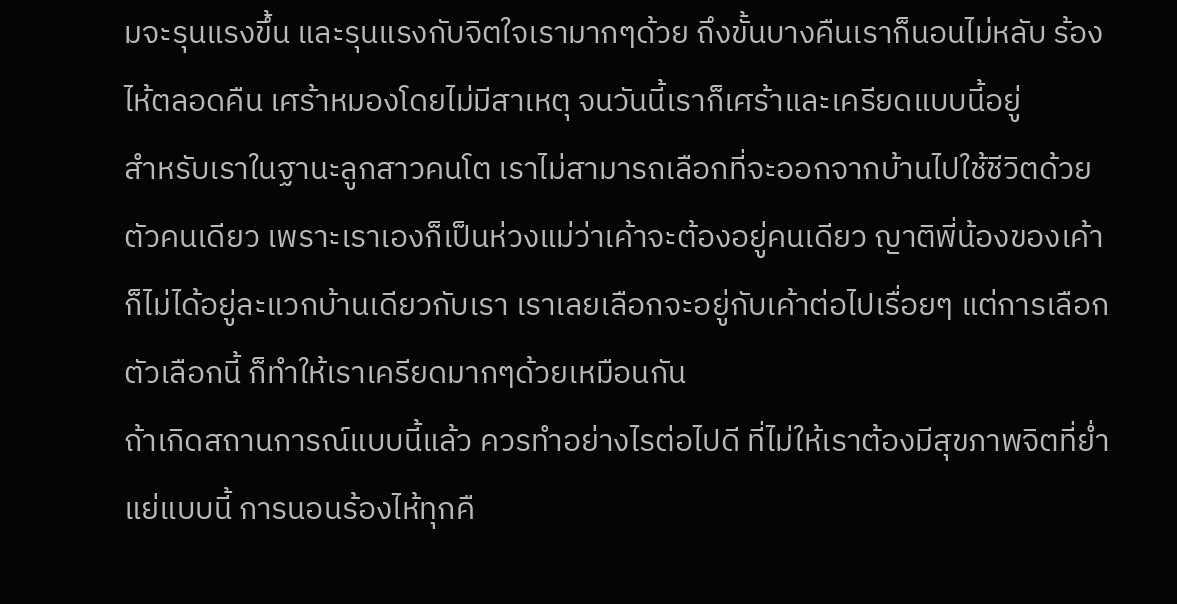มจะรุนแรงขึ้น และรุนแรงกับจิตใจเรามากๆด้วย ถึงขั้นบางคืนเราก็นอนไม่หลับ ร้องไห้ตลอดคืน เศร้าหมองโดยไม่มีสาเหตุ จนวันนี้เราก็เศร้าและเครียดแบบนี้อยู่
สำหรับเราในฐานะลูกสาวคนโต เราไม่สามารถเลือกที่จะออกจากบ้านไปใช้ชีวิตด้วยตัวคนเดียว เพราะเราเองก็เป็นห่วงแม่ว่าเค้าจะต้องอยู่คนเดียว ญาติพี่น้องของเค้าก็ไม่ได้อยู่ละแวกบ้านเดียวกับเรา เราเลยเลือกจะอยู่กับเค้าต่อไปเรื่อยๆ แต่การเลือกตัวเลือกนี้ ก็ทำให้เราเครียดมากๆด้วยเหมือนกัน
ถ้าเกิดสถานการณ์แบบนี้แล้ว ควรทำอย่างไรต่อไปดี ที่ไม่ให้เราต้องมีสุขภาพจิตที่ย่ำแย่แบบนี้ การนอนร้องไห้ทุกคื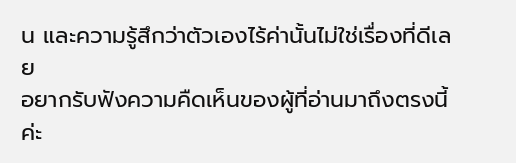น และความรู้สึกว่าตัวเองไร้ค่านั้นไม่ใช่เรื่องที่ดีเลย
อยากรับฟังความคืดเห็นของผู้ที่อ่านมาถึงตรงนี้ค่ะ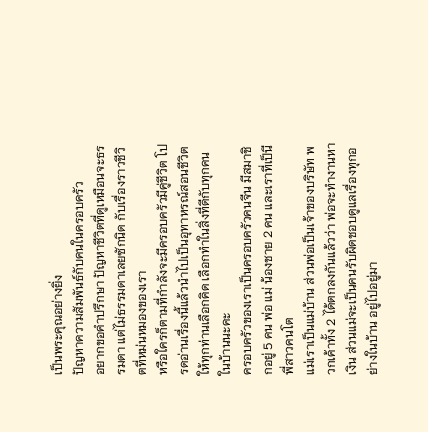เป็นพระคุณอย่างยิ่ง
ปัญหาความสัมพันธ์กับคนในครอบครัว
อยากขอคำปรึกษา ปัญหาชีวิตที่ดูเหมือนจะธรรมดา แต่ไม่ธรรมดาเลยซักนิด กับเรื่องราวชีวิตที่หม่นหมองของเรา
หรือใครก็ตามที่กำลังจะมีครอบครัวมีคู่ชีวิต โปรดอ่านเรื่องนี้แล้วนำไปเป็นอุทาหรณ์สอนชีวิตให้ทุกท่านเลือกคิด เลือกทำในสิ่งที่ดีกับทุกคนในบ้านนะคะ
ครอบครัวของเราเป็นครอบครัวคนจีน มีสมาชิกอยู่ 5 คน พ่อ แม่ น้องชาย 2 คน และเราที่เป็นีพี่สาวคนโต
แม่เราเป็นแม่บ้าน ส่วนพ่อเป็นเจ้าของบริษัท พวกเค้าทั้ง 2 ได้ตกลงกันแล้วว่า พ่อจะทำงานหาเงิน ส่วนแม่จะเป็นคนรับผิดชอบดูแลเรื่องทุกอย่างในบ้าน อยู่ไปอยู่มา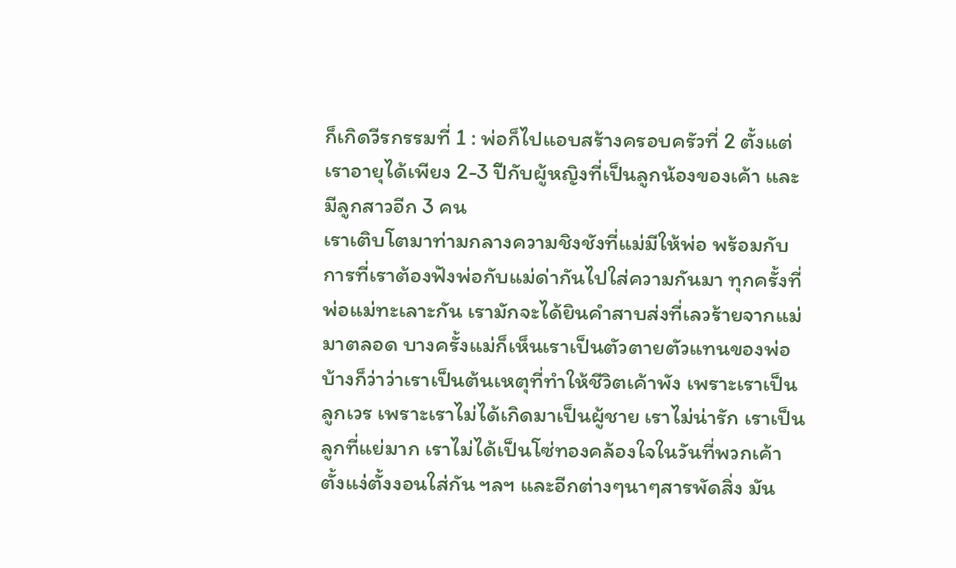ก็เกิดวีรกรรมที่ 1 : พ่อก็ไปแอบสร้างครอบครัวที่ 2 ตั้งแต่เราอายุได้เพียง 2-3 ปีกับผู้หญิงที่เป็นลูกน้องของเค้า และมีลูกสาวอีก 3 คน
เราเติบโตมาท่ามกลางความชิงชังที่แม่มีให้พ่อ พร้อมกับการที่เราต้องฟังพ่อกับแม่ด่ากันไปใส่ความกันมา ทุกครั้งที่พ่อแม่ทะเลาะกัน เรามักจะได้ยินคำสาบส่งที่เลวร้ายจากแม่มาตลอด บางครั้งแม่ก็เห็นเราเป็นตัวตายตัวแทนของพ่อ บ้างก็ว่าว่าเราเป็นต้นเหตุที่ทำให้ชีวิตเค้าพัง เพราะเราเป็นลูกเวร เพราะเราไม่ได้เกิดมาเป็นผู้ชาย เราไม่น่ารัก เราเป็นลูกที่แย่มาก เราไม่ได้เป็นโซ่ทองคล้องใจในวันที่พวกเค้าตั้งแง่ตั้งงอนใส่กัน ฯลฯ และอีกต่างๆนาๆสารพัดสิ่ง มัน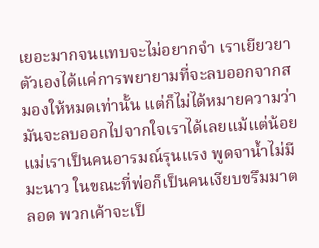เยอะมากจนแทบจะไม่อยากจำ เราเยียวยาตัวเองได้แค่การพยายามที่จะลบออกจากสมองให้หมดเท่านั้น แต่ก็ไม่ได้หมายความว่ามันจะลบออกไปจากใจเราได้เลยแม้แต่น้อย
แม่เราเป็นคนอารมณ์รุนแรง พูดจาน้ำไม่มีมะนาว ในขณะที่พ่อก็เป็นคนเงียบขรึมมาตลอด พวกเค้าจะเป็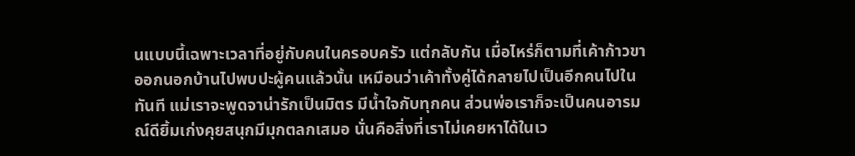นแบบนี้เฉพาะเวลาที่อยู่กับคนในครอบครัว แต่กลับกัน เมื่อไหร่ก็ตามที่เค้าก้าวขาออกนอกบ้านไปพบปะผู้คนแล้วนั้น เหมือนว่าเค้าทั้งคู่ได้กลายไปเป็นอีกคนไปในทันที แม่เราจะพูดจาน่ารักเป็นมิตร มีน้ำใจกับทุกคน ส่วนพ่อเราก็จะเป็นคนอารมณ์ดียิ้มเก่งคุยสนุกมีมุกตลกเสมอ นั่นคือสิ่งที่เราไม่เคยหาได้ในเว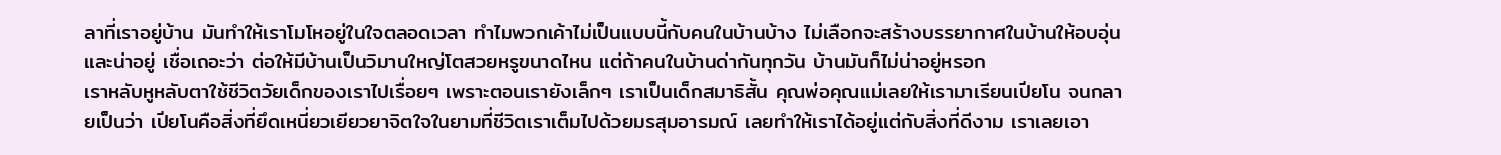ลาที่เราอยู่บ้าน มันทำให้เราโมโหอยู่ในใจตลอดเวลา ทำไมพวกเค้าไม่เป็นแบบนี้กับคนในบ้านบ้าง ไม่เลือกจะสร้างบรรยากาศในบ้านให้อบอุ่นและน่าอยู่ เชื่อเถอะว่า ต่อให้มีบ้านเป็นวิมานใหญ่โตสวยหรูขนาดไหน แต่ถ้าคนในบ้านด่ากันทุกวัน บ้านมันก็ไม่น่าอยู่หรอก
เราหลับหูหลับตาใช้ชีวิตวัยเด็กของเราไปเรื่อยๆ เพราะตอนเรายังเล็กๆ เราเป็นเด็กสมาธิสั้น คุณพ่อคุณแม่เลยให้เรามาเรียนเปียโน จนกลายเป็นว่า เปียโนคือสิ่งที่ยึดเหนี่ยวเยียวยาจิตใจในยามที่ชีวิตเราเต็มไปด้วยมรสุมอารมณ์ เลยทำให้เราได้อยู่แต่กับสิ่งที่ดีงาม เราเลยเอา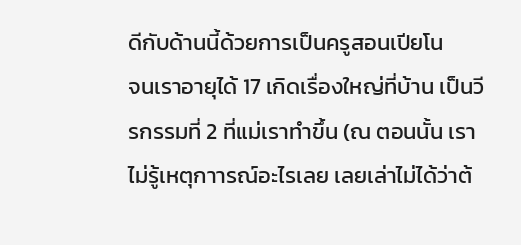ดีกับด้านนี้ด้วยการเป็นครูสอนเปียโน
จนเราอายุได้ 17 เกิดเรื่องใหญ่ที่บ้าน เป็นวีรกรรมที่ 2 ที่แม่เราทำขึ้น (ณ ตอนนั้น เราไม่รู้เหตุกาารณ์อะไรเลย เลยเล่าไม่ได้ว่าต้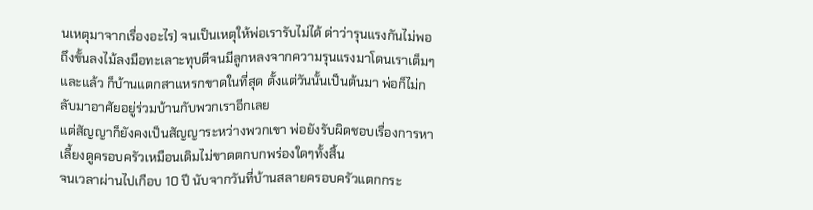นเหตุมาจากเรื่องอะไร) จนเป็นเหตุให้พ่อเรารับไม่ได้ ด่าว่ารุนแรงกันไม่พอ ถึงขั้นลงไม้ลงมือทะเลาะทุบตีจนมีลูกหลงจากความรุนแรงมาโดนเราเต็มๆ และแล้ว ก็บ้านแตกสาแหรกขาดในที่สุด ตั้งแต่วันนั้นเป็นต้นมา พ่อก็ไม่กลับมาอาศัยอยู่ร่วมบ้านกับพวกเราอีกเลย
แต่สัญญาก็ยังคงเป็นสัญญาระหว่างพวกเขา พ่อยังรับผิดชอบเรื่องการหาเลี้ยงดูครอบครัวเหมือนเดิมไม่ขาดตกบกพร่องใดๆทั้งสิ้น
จนเวลาผ่านไปเกือบ 10 ปี นับจากวันที่บ้านสลายครอบครัวแตกกระ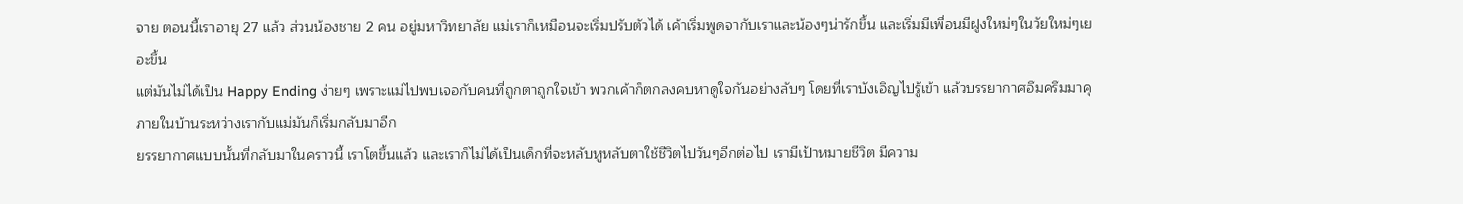จาย ตอนนี้เราอายุ 27 แล้ว ส่วนน้องชาย 2 คน อยู่มหาวิทยาลัย แม่เราก็เหมือนจะเริ่มปรับตัวได้ เค้าเริ่มพูดจากับเราและน้องๆน่ารักขึ้น และเริ่มมีเพื่อนมีฝูงใหม่ๆในวัยใหม่ๆเยอะขึ้น
แต่มันไม่ได้เป็น Happy Ending ง่ายๆ เพราะแม่ไปพบเจอกับคนที่ถูกตาถูกใจเข้า พวกเค้าก็ตกลงคบหาดูใจกันอย่างลับๆ โดยที่เราบังเอิญไปรู้เข้า แล้วบรรยากาศอึมครึมมาคุภายในบ้านระหว่างเรากับแม่มันก็เริ่มกลับมาอีก
ยรรยากาศแบบนั้นที่กลับมาในคราวนี้ เราโตขึ้นแล้ว และเราก็ไม่ได้เป็นเด็กที่จะหลับหูหลับตาใช้ชีวิตไปวันๆอีกต่อไป เรามีเป้าหมายชีวิต มีความ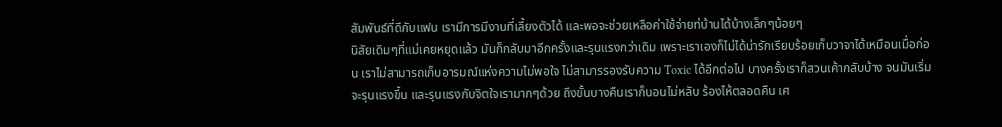สัมพันธ์ที่ดีกับแฟน เรามีการมีงานที่เลี้ยงตัวได้ และพอจะช่วยเหลือค่าใช้จ่ายท่บ้านได้บ้างเล็กๆน้อยๆ
นิสัยเดิมๆที่แม่เคยหยุดแล้ว มันก็กลับมาอีกครั้งและรุนแรงกว่าเดิม เพราะเราเองก็ไม่ได้น่ารักเรียบร้อยเก็บวาจาได้เหมือนเมื่อก่อน เราไม่สามารถเก็บอารมณ์แห่งความไม่พอใจ ไม่สามารรองรับความ Toxic ได้อีกต่อไป บางครั้งเราก็สวนเค้ากลับบ้าง จนมันเริ่มจะรุนแรงขึ้น และรุนแรงกับจิตใจเรามากๆด้วย ถึงขั้นบางคืนเราก็นอนไม่หลับ ร้องไห้ตลอดคืน เศ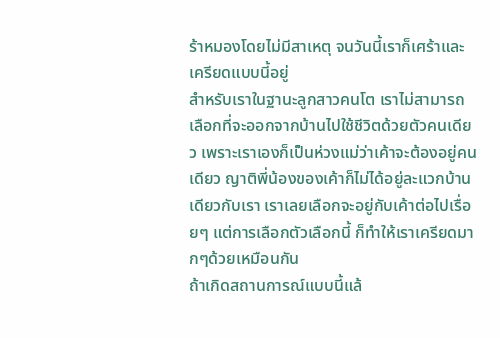ร้าหมองโดยไม่มีสาเหตุ จนวันนี้เราก็เศร้าและเครียดแบบนี้อยู่
สำหรับเราในฐานะลูกสาวคนโต เราไม่สามารถเลือกที่จะออกจากบ้านไปใช้ชีวิตด้วยตัวคนเดียว เพราะเราเองก็เป็นห่วงแม่ว่าเค้าจะต้องอยู่คนเดียว ญาติพี่น้องของเค้าก็ไม่ได้อยู่ละแวกบ้านเดียวกับเรา เราเลยเลือกจะอยู่กับเค้าต่อไปเรื่อยๆ แต่การเลือกตัวเลือกนี้ ก็ทำให้เราเครียดมากๆด้วยเหมือนกัน
ถ้าเกิดสถานการณ์แบบนี้แล้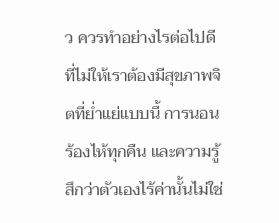ว ควรทำอย่างไรต่อไปดี ที่ไม่ให้เราต้องมีสุขภาพจิตที่ย่ำแย่แบบนี้ การนอนร้องไห้ทุกคืน และความรู้สึกว่าตัวเองไร้ค่านั้นไม่ใช่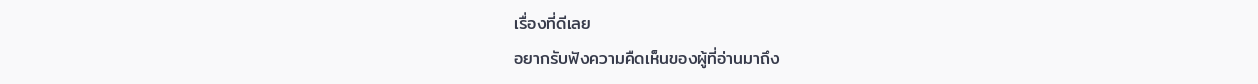เรื่องที่ดีเลย
อยากรับฟังความคืดเห็นของผู้ที่อ่านมาถึง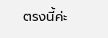ตรงนี้ค่ะ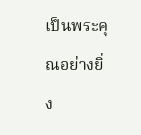เป็นพระคุณอย่างยิ่ง